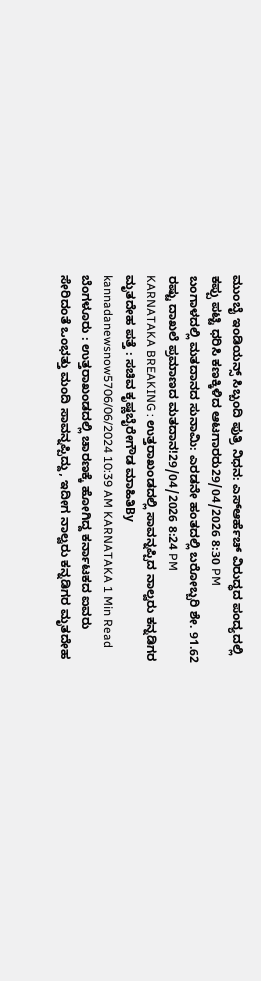ಮುಂಬೈ ಇಂಡಿಯನ್ಸ್ ಸಿಬ್ಬಂದಿ ಪುತ್ರಿ ನಿಧನ: ಎಸ್ಆರ್ಹೆಚ್ ವಿರುದ್ಧದ ಪಂದ್ಯದಲ್ಲಿ ಕಪ್ಪು ಪಟ್ಟಿ ಧರಿಸಿ ಕಣಕ್ಕಿಳಿದ ಆಟಗಾರರು29/04/2026 8:30 PM
ಬಂಗಾಳದಲ್ಲಿ ಮತದಾನದ ಸುನಾಮಿ: ಎರಡನೇ ಹಂತದಲ್ಲಿ ಬರೋಬ್ಬರಿ ಶೇ. 91.62 ರಷ್ಟು ದಾಖಲೆ ಪ್ರಮಾಣದ ಮತದಾನ!29/04/2026 8:24 PM
KARNATAKA BREAKING : ಉತ್ತರಾಖಂಡದಲ್ಲಿ ಸಾವನ್ನಪ್ಪಿದ ನಾಲ್ವರು ಕನ್ನಡಿಗರ ಮೃತದೇಹ ಪತ್ತೆ : ಸಚಿವ ಕೃಷ್ಣಬೈರೇಗೌಡ ಮಾಹಿತಿBy kannadanewsnow5706/06/2024 10:39 AM KARNATAKA 1 Min Read ಬೆಂಗಳೂರು : ಉತ್ತರಾಖಂಡದಲ್ಲಿ ಚಾರಣಕ್ಕೆ ಹೋಗಿದ್ದ ಕರ್ನಾಟಕದ ಐವರು ಸೇರಿದಂತೆ ಒಂಭತ್ತು ಮಂದಿ ಸಾವನ್ನಪ್ಪಿದ್ದು, ಇದೀಗ ನಾಲ್ವರು ಕನ್ನಡಿಗರ ಮೃತದೇಹ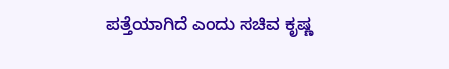ಪತ್ತೆಯಾಗಿದೆ ಎಂದು ಸಚಿವ ಕೃಷ್ಣ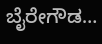ಬೈರೇಗೌಡ…